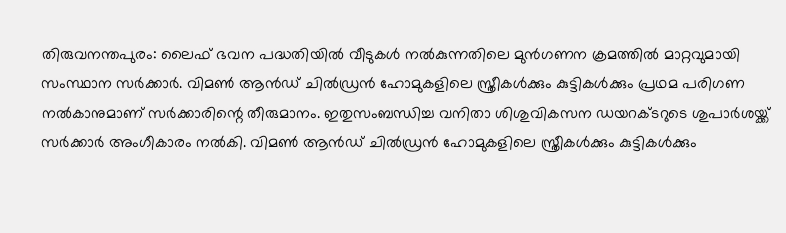തിരുവനന്തപുരം: ലൈഫ് ഭവന പദ്ധതിയിൽ വീടുകൾ നൽകുന്നതിലെ മുൻഗണന ക്രമത്തിൽ മാറ്റവുമായി സംസ്ഥാന സർക്കാർ. വിമൺ ആൻഡ് ചിൽഡ്രൻ ഹോമുകളിലെ സ്ത്രീകൾക്കും കുട്ടികൾക്കും പ്രഥമ പരിഗണ നൽകാനുമാണ് സർക്കാരിന്റെ തീരുമാനം. ഇതുസംബന്ധിച്ച വനിതാ ശിശുവികസന ഡയറക്ടറുടെ ശുപാർശയ്ക്ക് സർക്കാർ അംഗീകാരം നൽകി. വിമൺ ആൻഡ് ചിൽഡ്രൻ ഹോമുകളിലെ സ്ത്രീകൾക്കും കുട്ടികൾക്കും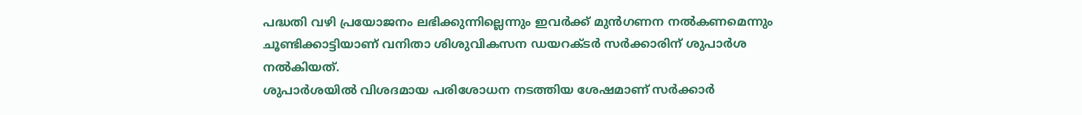പദ്ധതി വഴി പ്രയോജനം ലഭിക്കുന്നില്ലെന്നും ഇവർക്ക് മുൻഗണന നൽകണമെന്നും ചൂണ്ടിക്കാട്ടിയാണ് വനിതാ ശിശുവികസന ഡയറക്ടർ സർക്കാരിന് ശുപാർശ നൽകിയത്.
ശുപാർശയിൽ വിശദമായ പരിശോധന നടത്തിയ ശേഷമാണ് സർക്കാർ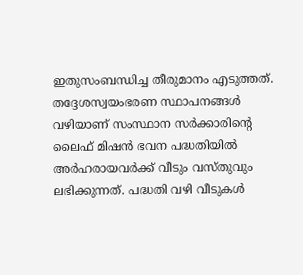ഇതുസംബന്ധിച്ച തീരുമാനം എടുത്തത്. തദ്ദേശസ്വയംഭരണ സ്ഥാപനങ്ങൾ വഴിയാണ് സംസ്ഥാന സർക്കാരിന്റെ ലൈഫ് മിഷൻ ഭവന പദ്ധതിയിൽ അർഹരായവർക്ക് വീടും വസ്തുവും ലഭിക്കുന്നത്. പദ്ധതി വഴി വീടുകൾ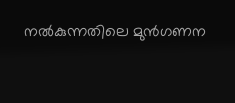നൽകുന്നതിലെ മുൻഗണന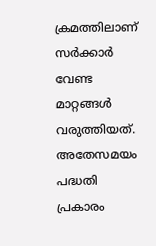ക്രമത്തിലാണ് സർക്കാർ വേണ്ട മാറ്റങ്ങൾ വരുത്തിയത്. അതേസമയം പദ്ധതി പ്രകാരം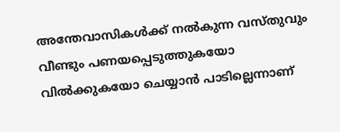അന്തേവാസികൾക്ക് നൽകുന്ന വസ്തുവും വീണ്ടും പണയപ്പെടുത്തുകയോ വിൽക്കുകയോ ചെയ്യാൻ പാടില്ലെന്നാണ്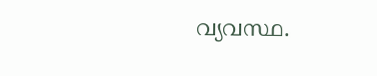വ്യവസ്ഥ.